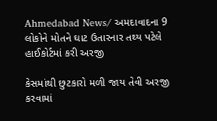Ahmedabad News/ અમદાવાદના 9 લોકોને મોતને ઘાટ ઉતારનાર તથ્ય પટેલે હાઈકોર્ટમાં કરી અરજી

કેસમાંથી છુટકારો મળી જાય તેવી અરજી કરવામાં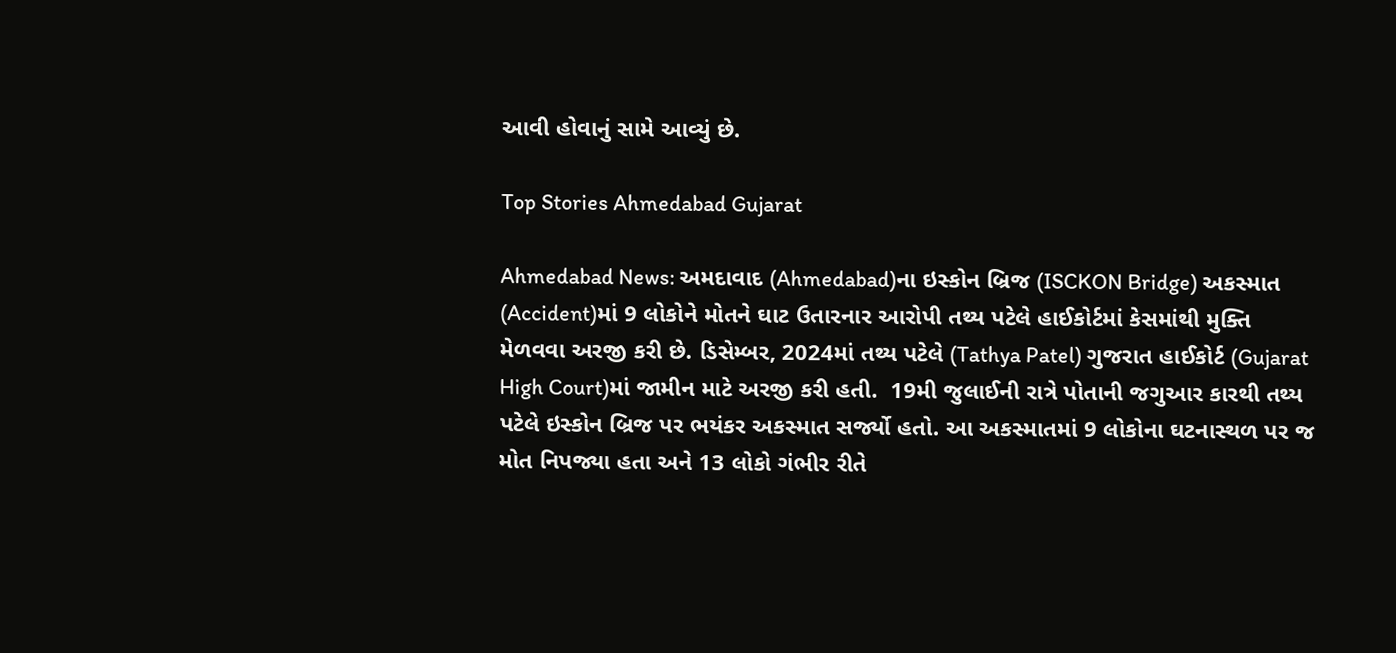આવી હોવાનું સામે આવ્યું છે.

Top Stories Ahmedabad Gujarat

Ahmedabad News: અમદાવાદ (Ahmedabad)ના ઇસ્કોન બ્રિજ (ISCKON Bridge) અકસ્માત (Accident)માં 9 લોકોને મોતને ઘાટ ઉતારનાર આરોપી તથ્ય પટેલે હાઈકોર્ટમાં કેસમાંથી મુક્તિ મેળવવા અરજી કરી છે. ડિસેમ્બર, 2024માં તથ્ય પટેલે (Tathya Patel) ગુજરાત હાઈકોર્ટ (Gujarat High Court)માં જામીન માટે અરજી કરી હતી.  19મી જુલાઈની રાત્રે પોતાની જગુઆર કારથી તથ્ય પટેલે ઇસ્કોન બ્રિજ પર ભયંકર અકસ્માત સર્જ્યો હતો. આ અકસ્માતમાં 9 લોકોના ઘટનાસ્થળ પર જ મોત નિપજ્યા હતા અને 13 લોકો ગંભીર રીતે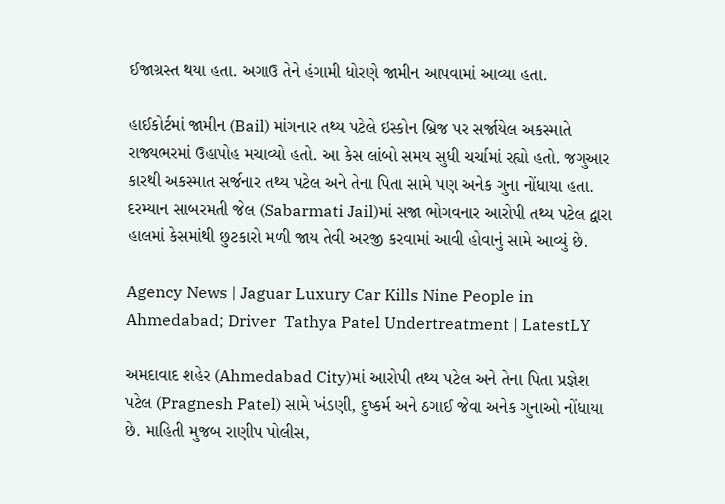ઈજાગ્રસ્ત થયા હતા. અગાઉ તેને હંગામી ધોરણે જામીન આપવામાં આવ્યા હતા.

હાઈકોર્ટમાં જામીન (Bail) માંગનાર તથ્ય પટેલે ઇસ્કોન બ્રિજ પર સર્જાયેલ અકસ્માતે રાજ્યભરમાં ઉહાપોહ મચાવ્યો હતો. આ કેસ લાંબો સમય સુધી ચર્ચામાં રહ્યો હતો. જગુઆર કારથી અકસ્માત સર્જનાર તથ્ય પટેલ અને તેના પિતા સામે પણ અનેક ગુના નોંધાયા હતા. દરમ્યાન સાબરમતી જેલ (Sabarmati Jail)માં સજા ભોગવનાર આરોપી તથ્ય પટેલ દ્વારા હાલમાં કેસમાંથી છુટકારો મળી જાય તેવી અરજી કરવામાં આવી હોવાનું સામે આવ્યું છે.

Agency News | Jaguar Luxury Car Kills Nine People in Ahmedabad; Driver  Tathya Patel Undertreatment | LatestLY

અમદાવાદ શહેર (Ahmedabad City)માં આરોપી તથ્ય પટેલ અને તેના પિતા પ્રજ્ઞેશ પટેલ (Pragnesh Patel) સામે ખંડણી, દુષ્કર્મ અને ઠગાઈ જેવા અનેક ગુનાઓ નોંધાયા છે. માહિતી મુજબ રાણીપ પોલીસ,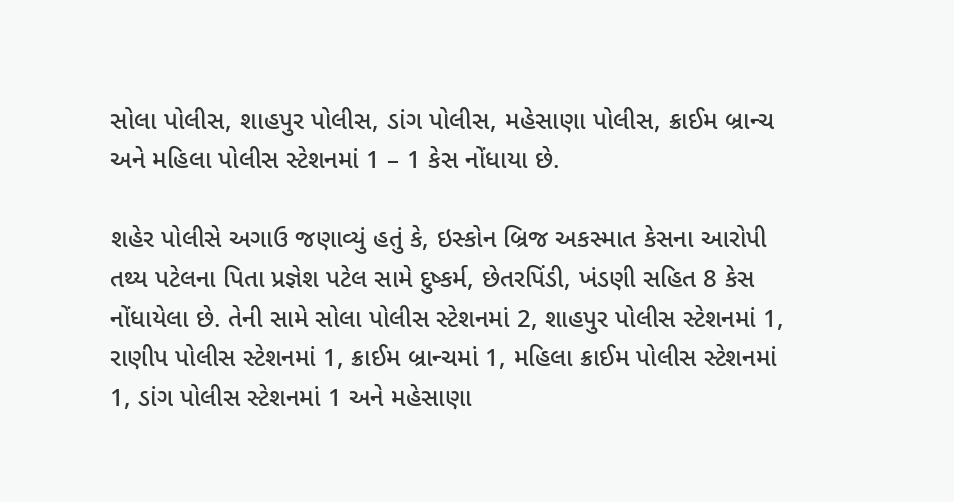સોલા પોલીસ, શાહપુર પોલીસ, ડાંગ પોલીસ, મહેસાણા પોલીસ, ક્રાઈમ બ્રાન્ચ અને મહિલા પોલીસ સ્ટેશનમાં 1 – 1 કેસ નોંધાયા છે.

શહેર પોલીસે અગાઉ જણાવ્યું હતું કે, ઇસ્કોન બ્રિજ અકસ્માત કેસના આરોપી તથ્ય પટેલના પિતા પ્રજ્ઞેશ પટેલ સામે દુષ્કર્મ, છેતરપિંડી, ખંડણી સહિત 8 કેસ નોંધાયેલા છે. તેની સામે સોલા પોલીસ સ્ટેશનમાં 2, શાહપુર પોલીસ સ્ટેશનમાં 1, રાણીપ પોલીસ સ્ટેશનમાં 1, ક્રાઈમ બ્રાન્ચમાં 1, મહિલા ક્રાઈમ પોલીસ સ્ટેશનમાં 1, ડાંગ પોલીસ સ્ટેશનમાં 1 અને મહેસાણા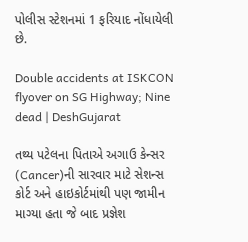પોલીસ સ્ટેશનમાં 1 ફરિયાદ નોંધાયેલી છે.

Double accidents at ISKCON flyover on SG Highway; Nine dead | DeshGujarat

તથ્ય પટેલના પિતાએ અગાઉ કેન્સર (Cancer)ની સારવાર માટે સેશન્સ કોર્ટ અને હાઇકોર્ટમાંથી પણ જામીન માગ્યા હતા જે બાદ પ્રજ્ઞેશ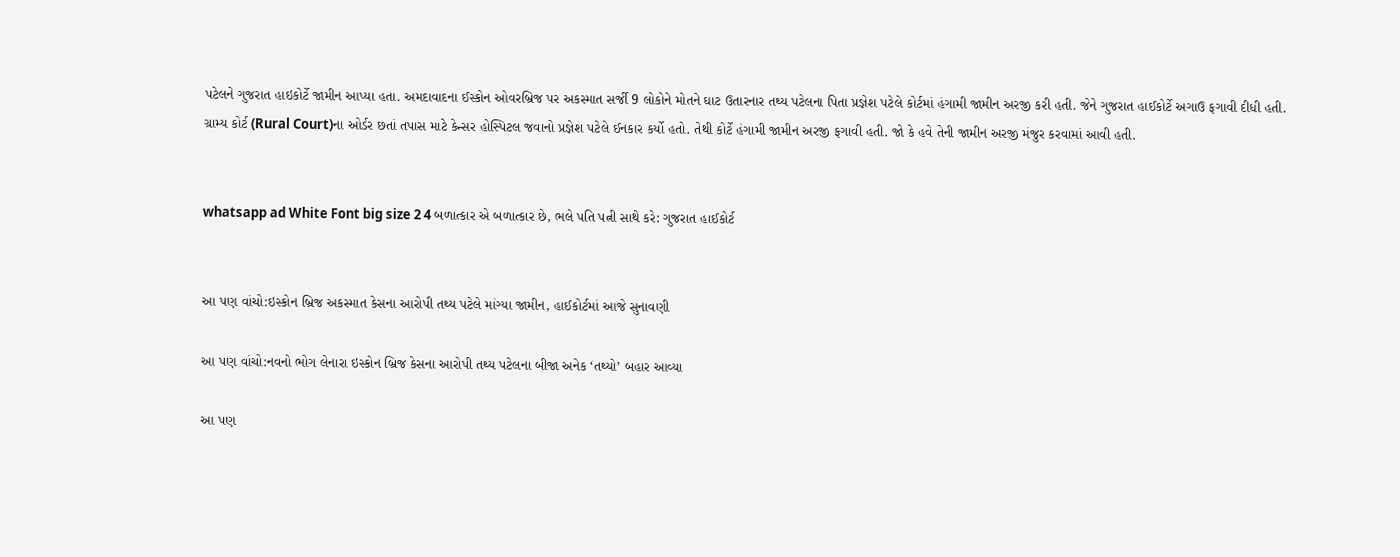પટેલને ગુજરાત હાઇકોર્ટે જામીન આપ્યા હતા. અમદાવાદના ઈસ્કોન ઓવરબ્રિજ પર અકસ્માત સર્જી 9 લોકોને મોતને ઘાટ ઉતારનાર તથ્ય પટેલના પિતા પ્રજ્ઞેશ પટેલે કોર્ટમાં હંગામી જામીન અરજી કરી હતી. જેને ગુજરાત હાઈકોર્ટે અગાઉ ફગાવી દીધી હતી. ગ્રામ્ય કોર્ટ (Rural Court)ના ઓર્ડર છતાં તપાસ માટે કેન્સર હોસ્પિટલ જવાનો પ્રજ્ઞેશ પટેલે ઈનકાર કર્યો હતો. તેથી કોર્ટે હંગામી જામીન અરજી ફગાવી હતી. જો કે હવે તેની જામીન અરજી મંજુર કરવામાં આવી હતી.


whatsapp ad White Font big size 2 4 બળાત્કાર એ બળાત્કાર છે, ભલે પતિ પત્ની સાથે કરે: ગુજરાત હાઈકોર્ટ


આ પણ વાંચો:ઇસ્કોન બ્રિજ અકસ્માત કેસના આરોપી તથ્ય પટેલે માંગ્યા જામીન, હાઈકોર્ટમાં આજે સુનાવણી

આ પણ વાંચો:નવનો ભોગ લેનારા ઇસ્કોન બ્રિજ કેસના આરોપી તથ્ય પટેલના બીજા અનેક ‘તથ્યો’ બહાર આવ્યા

આ પણ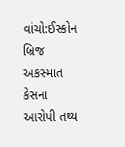વાંચો:ઈસ્કોન બ્રિજ અકસ્માત કેસના આરોપી તથ્ય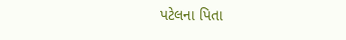પટેલના પિતા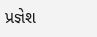પ્રજ્ઞેશ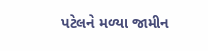પટેલને મળ્યા જામીન